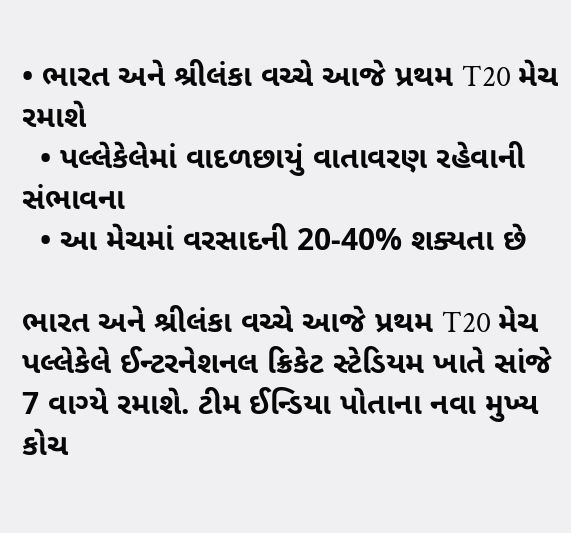• ભારત અને શ્રીલંકા વચ્ચે આજે પ્રથમ T20 મેચ રમાશે
  • પલ્લેકેલેમાં વાદળછાયું વાતાવરણ રહેવાની સંભાવના
  • આ મેચમાં વરસાદની 20-40% શક્યતા છે

ભારત અને શ્રીલંકા વચ્ચે આજે પ્રથમ T20 મેચ પલ્લેકેલે ઈન્ટરનેશનલ ક્રિકેટ સ્ટેડિયમ ખાતે સાંજે 7 વાગ્યે રમાશે. ટીમ ઈન્ડિયા પોતાના નવા મુખ્ય કોચ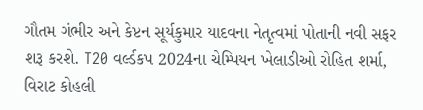ગૌતમ ગંભીર અને કેપ્ટન સૂર્યકુમાર યાદવના નેતૃત્વમાં પોતાની નવી સફર શરૂ કરશે. T20 વર્લ્ડકપ 2024ના ચેમ્પિયન ખેલાડીઓ રોહિત શર્મા, વિરાટ કોહલી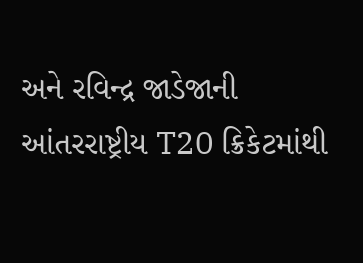અને રવિન્દ્ર જાડેજાની આંતરરાષ્ટ્રીય T20 ક્રિકેટમાંથી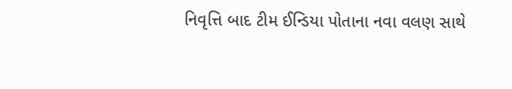નિવૃત્તિ બાદ ટીમ ઈન્ડિયા પોતાના નવા વલણ સાથે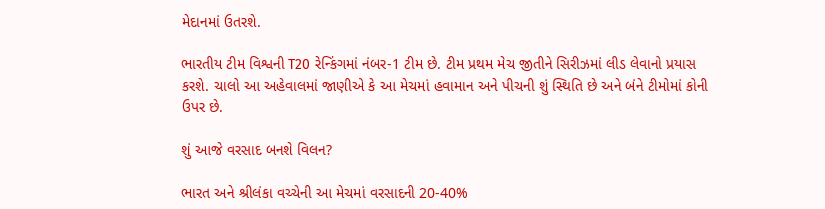મેદાનમાં ઉતરશે.

ભારતીય ટીમ વિશ્વની T20 રેન્કિંગમાં નંબર-1 ટીમ છે. ટીમ પ્રથમ મેચ જીતીને સિરીઝમાં લીડ લેવાનો પ્રયાસ કરશે. ચાલો આ અહેવાલમાં જાણીએ કે આ મેચમાં હવામાન અને પીચની શું સ્થિતિ છે અને બંને ટીમોમાં કોની ઉપર છે.

શું આજે વરસાદ બનશે વિલન?

ભારત અને શ્રીલંકા વચ્ચેની આ મેચમાં વરસાદની 20-40%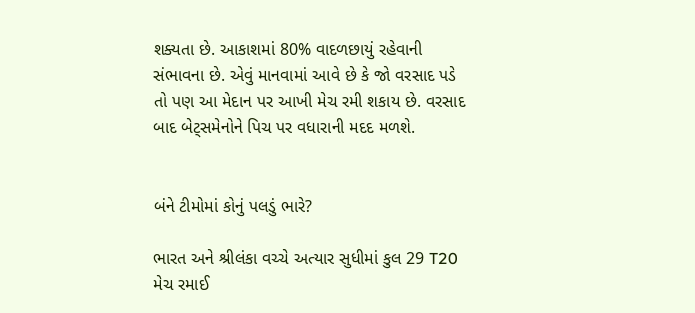શક્યતા છે. આકાશમાં 80% વાદળછાયું રહેવાની સંભાવના છે. એવું માનવામાં આવે છે કે જો વરસાદ પડે તો પણ આ મેદાન પર આખી મેચ રમી શકાય છે. વરસાદ બાદ બેટ્સમેનોને પિચ પર વધારાની મદદ મળશે.


બંને ટીમોમાં કોનું પલડું ભારે?

ભારત અને શ્રીલંકા વચ્ચે અત્યાર સુધીમાં કુલ 29 T20 મેચ રમાઈ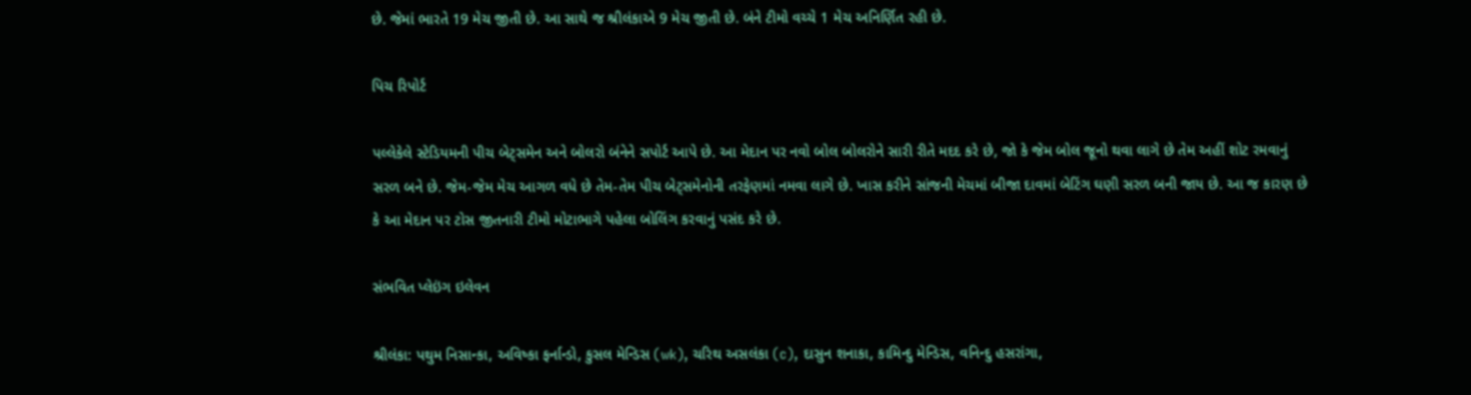છે. જેમાં ભારતે 19 મેચ જીતી છે. આ સાથે જ શ્રીલંકાએ 9 મેચ જીતી છે. બંને ટીમો વચ્ચે 1 મેચ અનિર્ણિત રહી છે.

પિચ રિપોર્ટ

પલ્લેકેલે સ્ટેડિયમની પીચ બેટ્સમેન અને બોલરો બંનેને સપોર્ટ આપે છે. આ મેદાન પર નવો બોલ બોલરોને સારી રીતે મદદ કરે છે, જો કે જેમ બોલ જૂનો થવા લાગે છે તેમ અહીં શોટ રમવાનું સરળ બને છે. જેમ-જેમ મેચ આગળ વધે છે તેમ-તેમ પીચ બેટ્સમેનોની તરફેણમાં નમવા લાગે છે. ખાસ કરીને સાંજની મેચમાં બીજા દાવમાં બેટિંગ ઘણી સરળ બની જાય છે. આ જ કારણ છે કે આ મેદાન પર ટોસ જીતનારી ટીમો મોટાભાગે પહેલા બોલિંગ કરવાનું પસંદ કરે છે.

સંભવિત પ્લેઇંગ ઇલેવન

શ્રીલંકા: પથુમ નિસાન્કા, અવિષ્કા ફર્નાન્ડો, કુસલ મેન્ડિસ (wk), ચરિથ અસલંકા (c), દાસુન શનાકા, કામિન્દુ મેન્ડિસ, વનિન્દુ હસરાંગા,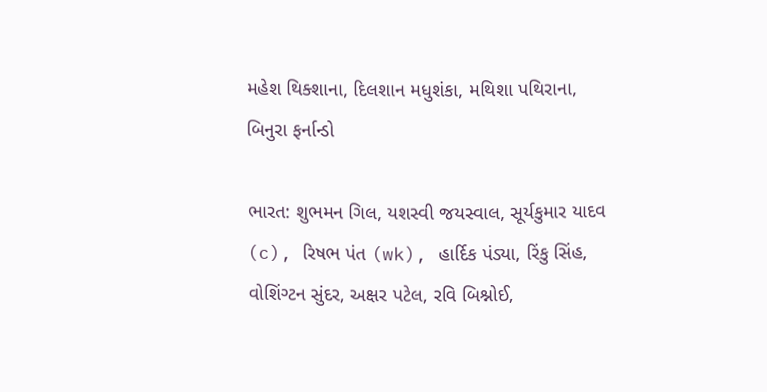મહેશ થિક્શાના, દિલશાન મધુશંકા, મથિશા પથિરાના, બિનુરા ફર્નાન્ડો

ભારત: શુભમન ગિલ, યશસ્વી જયસ્વાલ, સૂર્યકુમાર યાદવ (c), રિષભ પંત (wk), હાર્દિક પંડ્યા, રિંકુ સિંહ, વોશિંગ્ટન સુંદર, અક્ષર પટેલ, રવિ બિશ્નોઈ,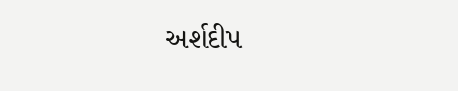અર્શદીપ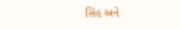સિંહ અને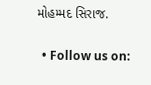મોહમ્મદ સિરાજ.

  • Follow us on: